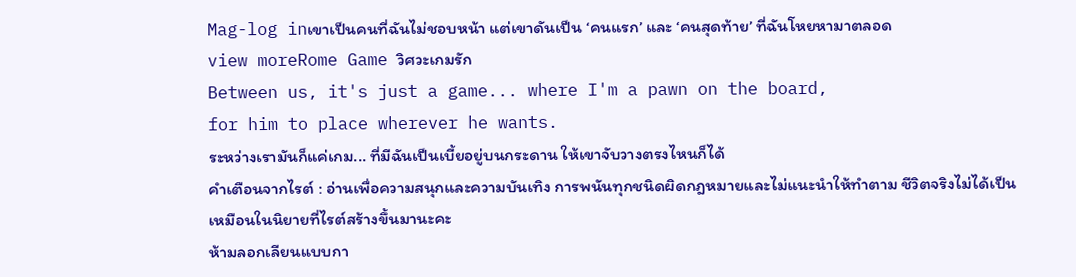Mag-log inเขาเป็นคนที่ฉันไม่ชอบหน้า แต่เขาดันเป็น ‘คนแรก’ และ ‘คนสุดท้าย’ ที่ฉันโหยหามาตลอด
view moreRome Game วิศวะเกมรัก
Between us, it's just a game... where I'm a pawn on the board,
for him to place wherever he wants.
ระหว่างเรามันก็แค่เกม... ที่มีฉันเป็นเบี้ยอยู่บนกระดาน ให้เขาจับวางตรงไหนก็ได้
คำเตือนจากไรต์ : อ่านเพื่อความสนุกและความบันเทิง การพนันทุกชนิดผิดกฎหมายและไม่แนะนำให้ทำตาม ชีวิตจริงไม่ได้เป็นเหมือนในนิยายที่ไรต์สร้างขึ้นมานะคะ
ห้ามลอกเลียนแบบกา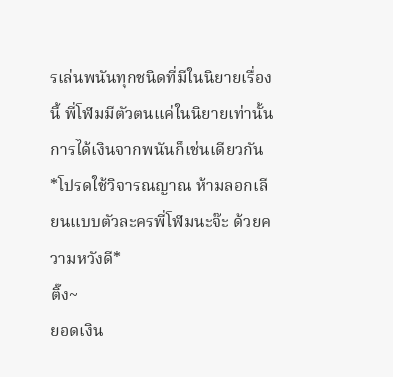รเล่นพนันทุกชนิดที่มีในนิยายเรื่องนี้ พี่โฬมมีตัวตนแค่ในนิยายเท่านั้น การได้เงินจากพนันก็เช่นเดียวกัน
*โปรดใช้วิจารณญาณ ห้ามลอกเลียนแบบตัวละครพี่โฬมนะจ๊ะ ด้วยความหวังดี*
ติ๊ง~
ยอดเงิน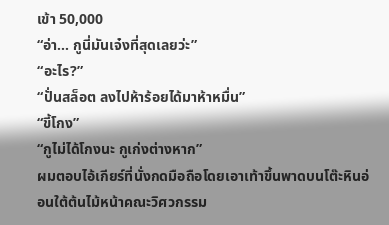เข้า 50,000
“อ่า... กูนี่มันเจ๋งที่สุดเลยว่ะ”
“อะไร?”
“ปั่นสล็อต ลงไปห้าร้อยได้มาห้าหมื่น”
“ขี้โกง”
“กูไม่ได้โกงนะ กูเก่งต่างหาก”
ผมตอบไอ้เกียร์ที่นั่งกดมือถือโดยเอาเท้าขึ้นพาดบนโต๊ะหินอ่อนใต้ต้นไม้หน้าคณะวิศวกรรม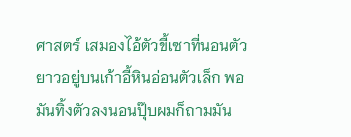ศาสตร์ เสมองไอ้ตัวขี้เซาที่นอนตัวยาวอยู่บนเก้าอี้หินอ่อนตัวเล็ก พอมันทิ้งตัวลงนอนปุ๊บผมก็ถามมัน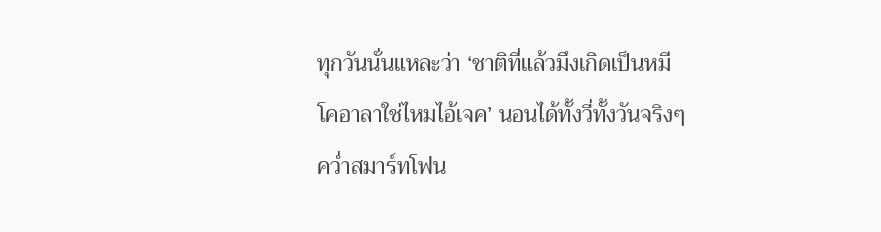ทุกวันนั่นแหละว่า ‘ชาติที่แล้วมึงเกิดเป็นหมีโคอาลาใช่ไหมไอ้เจค’ นอนได้ทั้งวี่ทั้งวันจริงๆ
คว่ำสมาร์ทโฟน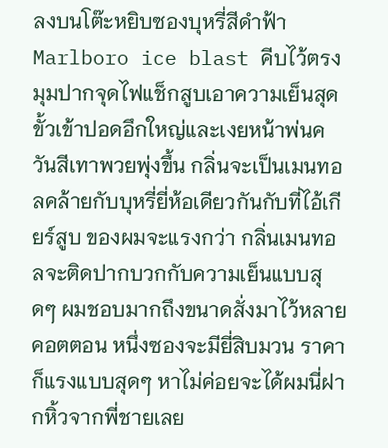ลงบนโต๊ะหยิบซองบุหรี่สีดำฟ้า Marlboro ice blast คีบไว้ตรงมุมปากจุดไฟแช็กสูบเอาความเย็นสุดขั้วเข้าปอดอึกใหญ่และเงยหน้าพ่นควันสีเทาพวยพุ่งขึ้น กลิ่นจะเป็นเมนทอลคล้ายกับบุหรี่ยี่ห้อเดียวกันกับที่ไอ้เกียร์สูบ ของผมจะแรงกว่า กลิ่นเมนทอลจะติดปากบวกกับความเย็นแบบสุดๆ ผมชอบมากถึงขนาดสั่งมาไว้หลายคอตตอน หนึ่งซองจะมียี่สิบมวน ราคาก็แรงแบบสุดๆ หาไม่ค่อยจะได้ผมนี่ฝากหิ้วจากพี่ชายเลย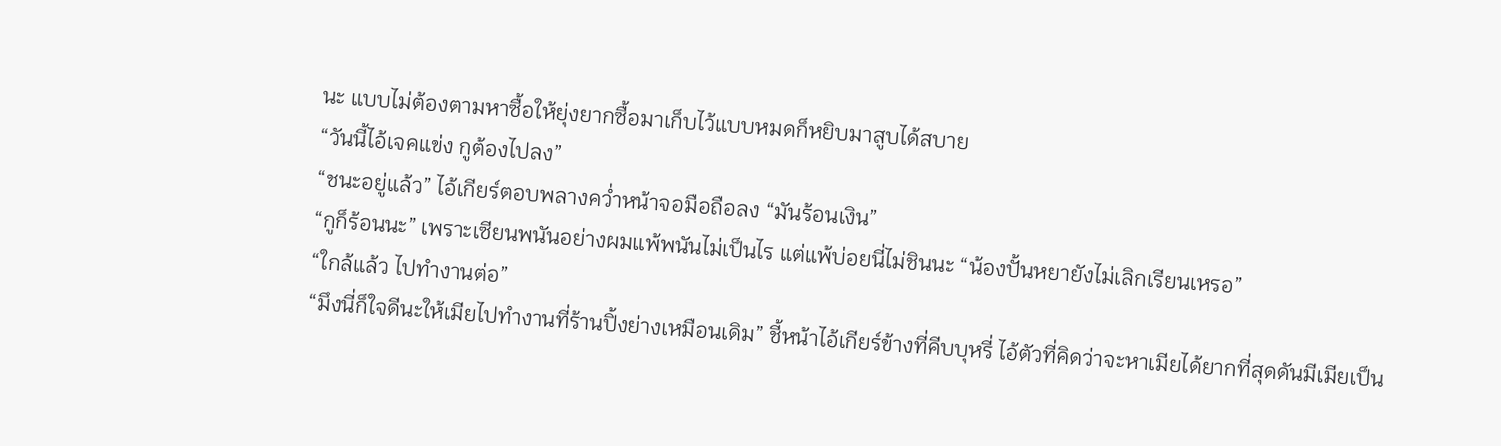นะ แบบไม่ต้องตามหาซื้อให้ยุ่งยากซื้อมาเก็บไว้แบบหมดก็หยิบมาสูบได้สบาย
“วันนี้ไอ้เจคแข่ง กูต้องไปลง”
“ชนะอยู่แล้ว” ไอ้เกียร์ตอบพลางคว่ำหน้าจอมือถือลง “มันร้อนเงิน”
“กูก็ร้อนนะ” เพราะเซียนพนันอย่างผมแพ้พนันไม่เป็นไร แต่แพ้บ่อยนี่ไม่ชินนะ “น้องปั้นหยายังไม่เลิกเรียนเหรอ”
“ใกล้แล้ว ไปทำงานต่อ”
“มึงนี่ก็ใจดีนะให้เมียไปทำงานที่ร้านปิ้งย่างเหมือนเดิม” ชี้หน้าไอ้เกียร์ข้างที่คีบบุหรี่ ไอ้ตัวที่คิดว่าจะหาเมียได้ยากที่สุดดันมีเมียเป็น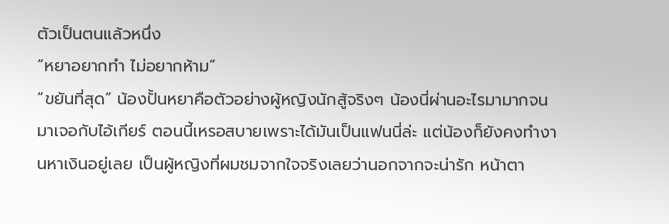ตัวเป็นตนแล้วหนึ่ง
“หยาอยากทำ ไม่อยากห้าม”
“ขยันที่สุด” น้องปั้นหยาคือตัวอย่างผู้หญิงนักสู้จริงๆ น้องนี่ผ่านอะไรมามากจนมาเจอกับไอ้เกียร์ ตอนนี้เหรอสบายเพราะได้มันเป็นแฟนนี่ล่ะ แต่น้องก็ยังคงทำงานหาเงินอยู่เลย เป็นผู้หญิงที่ผมชมจากใจจริงเลยว่านอกจากจะน่ารัก หน้าตา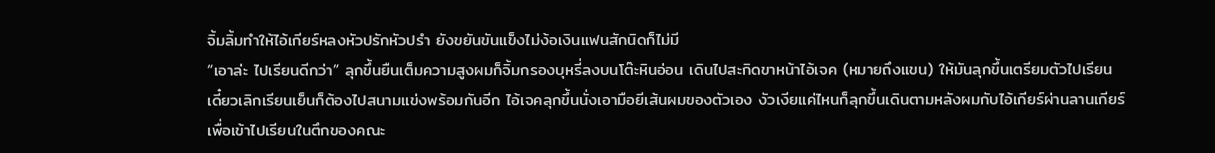จิ้มลิ้มทำให้ไอ้เกียร์หลงหัวปรักหัวปรำ ยังขยันขันแข็งไม่ง้อเงินแฟนสักนิดก็ไม่มี
“เอาล่ะ ไปเรียนดีกว่า” ลุกขึ้นยืนเต็มความสูงผมก็จิ้มกรองบุหรี่ลงบนโต๊ะหินอ่อน เดินไปสะกิดขาหน้าไอ้เจค (หมายถึงแขน) ให้มันลุกขึ้นเตรียมตัวไปเรียน เดี๋ยวเลิกเรียนเย็นก็ต้องไปสนามแข่งพร้อมกันอีก ไอ้เจคลุกขึ้นนั่งเอามือยีเส้นผมของตัวเอง งัวเงียแค่ไหนก็ลุกขึ้นเดินตามหลังผมกับไอ้เกียร์ผ่านลานเกียร์เพื่อเข้าไปเรียนในตึกของคณะ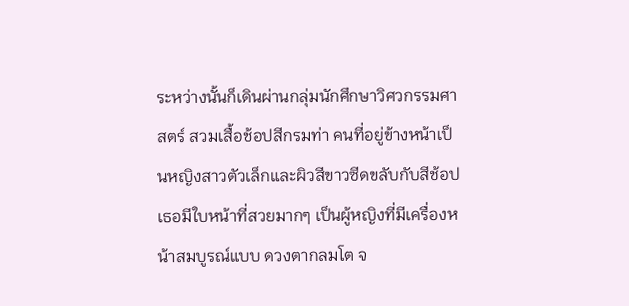ระหว่างนั้นก็เดินผ่านกลุ่มนักศึกษาวิศวกรรมศาสตร์ สวมเสื้อช้อปสีกรมท่า คนที่อยู่ข้างหน้าเป็นหญิงสาวตัวเล็กและผิวสีขาวซีดขลับกับสีช้อป เธอมีใบหน้าที่สวยมากๆ เป็นผู้หญิงที่มีเครื่องหน้าสมบูรณ์แบบ ดวงตากลมโต จ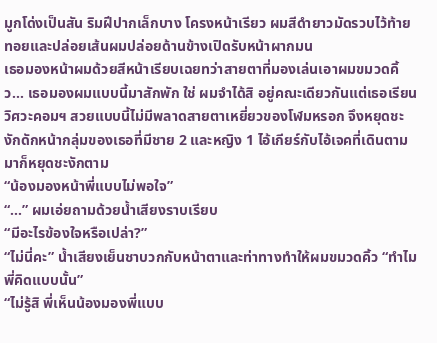มูกโด่งเป็นสัน ริมฝีปากเล็กบาง โครงหน้าเรียว ผมสีดำยาวมัดรวบไว้ท้ายทอยและปล่อยเส้นผมปล่อยด้านข้างเปิดรับหน้าผากมน
เธอมองหน้าผมด้วยสีหน้าเรียบเฉยทว่าสายตาที่มองเล่นเอาผมขมวดคิ้ว... เธอมองผมแบบนี้มาสักพัก ใช่ ผมจำได้สิ อยู่คณะเดียวกันแต่เธอเรียนวิศวะคอมฯ สวยแบบนี้ไม่มีพลาดสายตาเหยี่ยวของโฬมหรอก จึงหยุดชะงักดักหน้ากลุ่มของเธอที่มีชาย 2 และหญิง 1 ไอ้เกียร์กับไอ้เจคที่เดินตามมาก็หยุดชะงักตาม
“น้องมองหน้าพี่แบบไม่พอใจ”
“...” ผมเอ่ยถามด้วยน้ำเสียงราบเรียบ
“มีอะไรข้องใจหรือเปล่า?”
“ไม่นี่คะ” น้ำเสียงเย็นชาบวกกับหน้าตาและท่าทางทำให้ผมขมวดคิ้ว “ทำไมพี่คิดแบบนั้น”
“ไม่รู้สิ พี่เห็นน้องมองพี่แบบ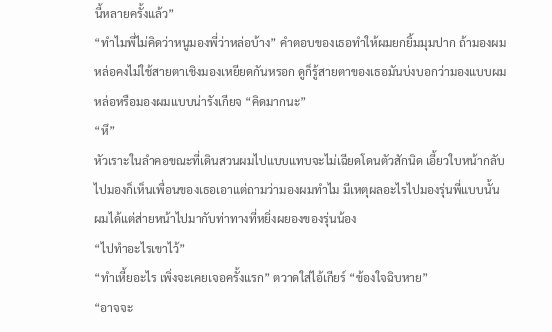นี้หลายครั้งแล้ว”
“ทำไมพี่ไม่คิดว่าหนูมองพี่ว่าหล่อบ้าง” คำตอบของเธอทำให้ผมยกยิ้มมุมปาก ถ้ามองผมหล่อคงไม่ใช้สายตาเชิงมองเหยียดกันหรอก ดูก็รู้สายตาของเธอมันบ่งบอกว่ามองแบบผมหล่อหรือมองผมแบบน่ารังเกียจ “คิดมากนะ”
“หึ”
หัวเราะในลำคอขณะที่เดินสวนผมไปแบบแทบจะไม่เฉียดโดนตัวสักนิด เอี้ยวใบหน้ากลับไปมองก็เห็นเพื่อนของเธอเอาแต่ถามว่ามองผมทำไม มีเหตุผลอะไรไปมองรุ่นพี่แบบนั้น ผมได้แต่ส่ายหน้าไปมากับท่าทางที่หยิ่งผยองของรุ่นน้อง
“ไปทำอะไรเขาไว้”
“ทำเหี้ยอะไร เพิ่งจะเคยเจอครั้งแรก” ตวาดใส่ไอ้เกียร์ “ข้องใจฉิบหาย”
“อาจจะ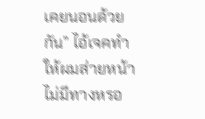เคยนอนด้วยกัน” ไอ้เจคทำให้ผมส่ายหน้า ไม่มีทางหรอ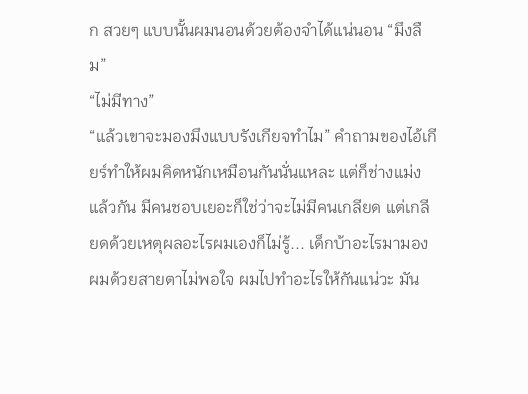ก สวยๆ แบบนั้นผมนอนด้วยต้องจำได้แน่นอน “มึงลืม”
“ไม่มีทาง”
“แล้วเขาจะมองมึงแบบรังเกียจทำไม” คำถามของไอ้เกียร์ทำให้ผมคิดหนักเหมือนกันนั่นแหละ แต่ก็ช่างแม่งแล้วกัน มีคนชอบเยอะก็ใช่ว่าจะไม่มีคนเกลียด แต่เกลียดด้วยเหตุผลอะไรผมเองก็ไม่รู้... เด็กบ้าอะไรมามองผมด้วยสายตาไม่พอใจ ผมไปทำอะไรให้กันแน่วะ มัน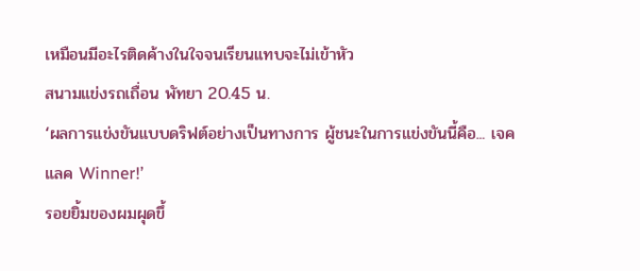เหมือนมีอะไรติดค้างในใจจนเรียนแทบจะไม่เข้าหัว
สนามแข่งรถเถื่อน พัทยา 20.45 น.
‘ผลการแข่งขันแบบดริฟต์อย่างเป็นทางการ ผู้ชนะในการแข่งขันนี้คือ... เจคแลค Winner!’
รอยยิ้มของผมผุดขึ้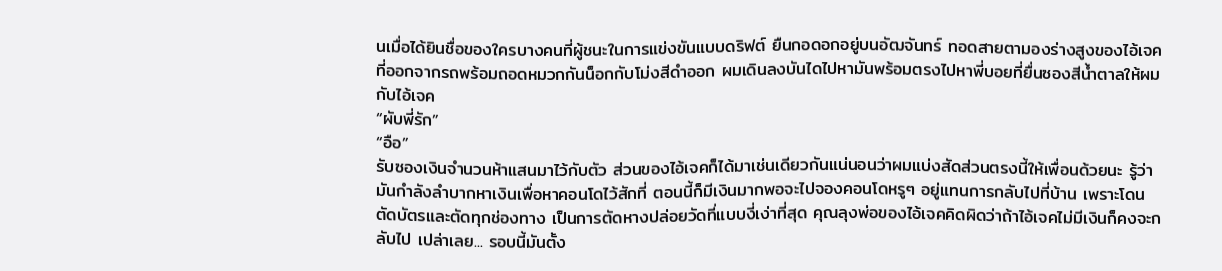นเมื่อได้ยินชื่อของใครบางคนที่ผู้ชนะในการแข่งขันแบบดริฟต์ ยืนกอดอกอยู่บนอัฒจันทร์ ทอดสายตามองร่างสูงของไอ้เจคที่ออกจากรถพร้อมถอดหมวกกันน็อกกับโม่งสีดำออก ผมเดินลงบันไดไปหามันพร้อมตรงไปหาพี่บอยที่ยื่นซองสีน้ำตาลให้ผมกับไอ้เจค
“ผับพี่รัก”
“อือ”
รับซองเงินจำนวนห้าแสนมาไว้กับตัว ส่วนของไอ้เจคก็ได้มาเช่นเดียวกันแน่นอนว่าผมแบ่งสัดส่วนตรงนี้ให้เพื่อนด้วยนะ รู้ว่ามันกำลังลำบากหาเงินเพื่อหาคอนโดไว้สักที่ ตอนนี้ก็มีเงินมากพอจะไปจองคอนโดหรูๆ อยู่แทนการกลับไปที่บ้าน เพราะโดนตัดบัตรและตัดทุกช่องทาง เป็นการตัดหางปล่อยวัดที่แบบงี่เง่าที่สุด คุณลุงพ่อของไอ้เจคคิดผิดว่าถ้าไอ้เจคไม่มีเงินก็คงจะกลับไป เปล่าเลย... รอบนี้มันตั้ง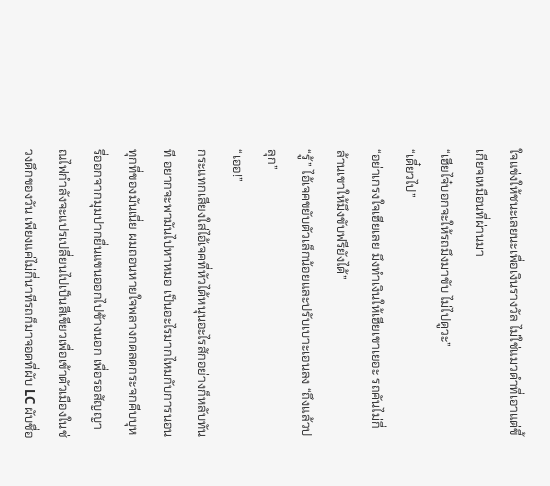ใจแข่งให้ชนะเลยนะเพื่อเงินรางวัล ไม่ใช่แมวดำที่เอาแต่ขี้เกียจเหมือนที่ผ่านมา
“เฮียไจ๋บอกจะให้รถมึงมาขับ ไม่ไปดูวะ”
“เดี๋ยวไป”
“อย่าเกรงใจเฮียเลย มึงทำเงินให้เฮียเขาเยอะ รถคันไม่กี่ล้านเขาให้มึงขับฟรียังได้”
“รู้” ไอ้เจคขยับตัวเล็กน้อยและปรับเบาะเอนลง “ถึงแล้วปลุก”
“เออ!”
กระแทกเสียงใส่ไอ้เจคที่หัวได้หนุนอะไรสักอย่างก็หลับทันที อยากจะพามันไปหาหมอ เป็นอะไรมากไหมกับการนอนทุกที่ของมันเนี่ย ผมถอนหายใจพลางกดลดกระจกคีบบุหรี่ออกจากมุมปากยื่นแขนออกไปข้างนอก เพื่อรอสัญญาณไฟกำลังจะแปรเปลี่ยนไปเป็นสีเขียวเพื่อเข้าตัวเมืองในช่วงดึกของวัน เพียงแค่ไม่กี่นาทีรถก็มาจอดที่ผับ LC ผับชื่อ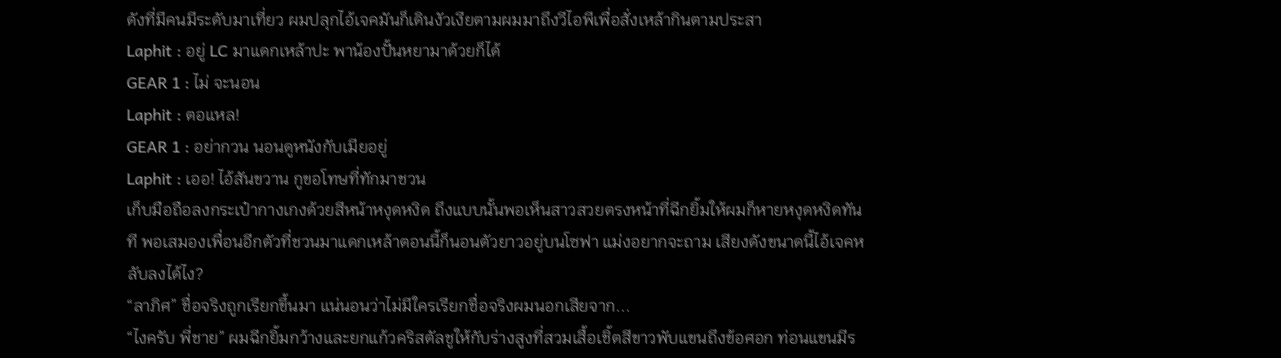ดังที่มีคนมีระดับมาเที่ยว ผมปลุกไอ้เจคมันก็เดินงัวเงียตามผมมาถึงวีไอพีเพื่อสั่งเหล้ากินตามประสา
Laphit : อยู่ LC มาแดกเหล้าปะ พาน้องปั้นหยามาด้วยก็ได้
GEAR 1 : ไม่ จะนอน
Laphit : ตอแหล!
GEAR 1 : อย่ากวน นอนดูหนังกับเมียอยู่
Laphit : เออ! ไอ้สันขวาน กูขอโทษที่ทักมาชวน
เก็บมือถือลงกระเป๋ากางเกงด้วยสีหน้าหงุดหงิด ถึงแบบนั้นพอเห็นสาวสวยตรงหน้าที่ฉีกยิ้มให้ผมก็หายหงุดหงิดทันที พอเสมองเพื่อนอีกตัวที่ชวนมาแดกเหล้าตอนนี้ก็นอนตัวยาวอยู่บนโซฟา แม่งอยากจะถาม เสียงดังขนาดนี้ไอ้เจคหลับลงได้ไง?
“ลาภิศ” ชื่อจริงถูกเรียกขึ้นมา แน่นอนว่าไม่มีใครเรียกชื่อจริงผมนอกเสียจาก...
“ไงครับ พี่ชาย” ผมฉีกยิ้มกว้างและยกแก้วคริสตัลชูให้กับร่างสูงที่สวมเสื้อเชิ้ตสีขาวพับแขนถึงข้อศอก ท่อนแขนมีร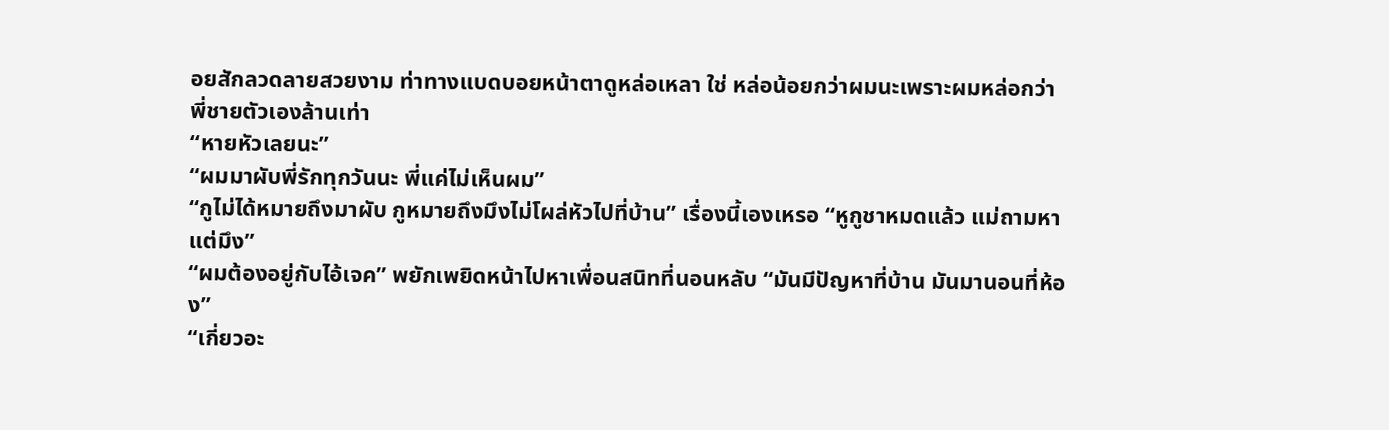อยสักลวดลายสวยงาม ท่าทางแบดบอยหน้าตาดูหล่อเหลา ใช่ หล่อน้อยกว่าผมนะเพราะผมหล่อกว่าพี่ชายตัวเองล้านเท่า
“หายหัวเลยนะ”
“ผมมาผับพี่รักทุกวันนะ พี่แค่ไม่เห็นผม”
“กูไม่ได้หมายถึงมาผับ กูหมายถึงมึงไม่โผล่หัวไปที่บ้าน” เรื่องนี้เองเหรอ “หูกูชาหมดแล้ว แม่ถามหาแต่มึง”
“ผมต้องอยู่กับไอ้เจค” พยักเพยิดหน้าไปหาเพื่อนสนิทที่นอนหลับ “มันมีปัญหาที่บ้าน มันมานอนที่ห้อง”
“เกี่ยวอะ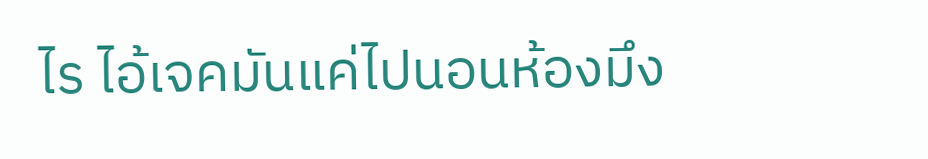ไร ไอ้เจคมันแค่ไปนอนห้องมึง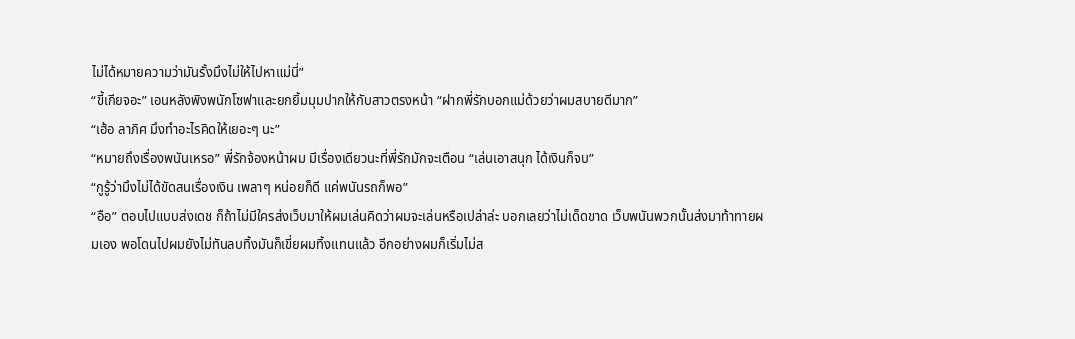ไม่ได้หมายความว่ามันรั้งมึงไม่ให้ไปหาแม่นี่”
“ขี้เกียจอะ” เอนหลังพิงพนักโซฟาและยกยิ้มมุมปากให้กับสาวตรงหน้า “ฝากพี่รักบอกแม่ด้วยว่าผมสบายดีมาก”
“เฮ้อ ลาภิศ มึงทำอะไรคิดให้เยอะๆ นะ”
“หมายถึงเรื่องพนันเหรอ” พี่รักจ้องหน้าผม มีเรื่องเดียวนะที่พี่รักมักจะเตือน “เล่นเอาสนุก ได้เงินก็จบ”
“กูรู้ว่ามึงไม่ได้ขัดสนเรื่องเงิน เพลาๆ หน่อยก็ดี แค่พนันรถก็พอ”
“อือ” ตอบไปแบบส่งเดช ก็ถ้าไม่มีใครส่งเว็บมาให้ผมเล่นคิดว่าผมจะเล่นหรือเปล่าล่ะ บอกเลยว่าไม่เด็ดขาด เว็บพนันพวกนั้นส่งมาท้าทายผมเอง พอโดนไปผมยังไม่ทันลบทิ้งมันก็เขี่ยผมทิ้งแทนแล้ว อีกอย่างผมก็เริ่มไม่ส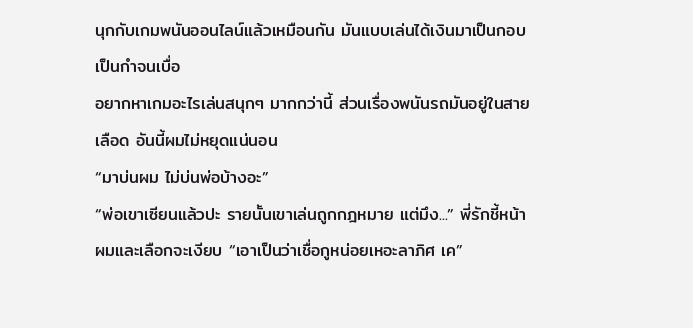นุกกับเกมพนันออนไลน์แล้วเหมือนกัน มันแบบเล่นได้เงินมาเป็นกอบเป็นกำจนเบื่อ
อยากหาเกมอะไรเล่นสนุกๆ มากกว่านี้ ส่วนเรื่องพนันรถมันอยู่ในสายเลือด อันนี้ผมไม่หยุดแน่นอน
“มาบ่นผม ไม่บ่นพ่อบ้างอะ”
“พ่อเขาเซียนแล้วปะ รายนั้นเขาเล่นถูกกฎหมาย แต่มึง...” พี่รักชี้หน้าผมและเลือกจะเงียบ “เอาเป็นว่าเชื่อกูหน่อยเหอะลาภิศ เค”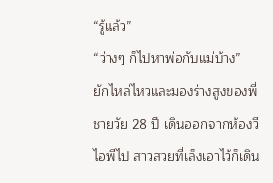“รู้แล้ว”
“ว่างๆ ก็ไปหาพ่อกับแม่บ้าง”
ยักไหล่ไหวและมองร่างสูงของพี่ชายวัย 28 ปี เดินออกจากห้องวีไอพีไป สาวสวยที่เล็งเอาไว้ก็เดิน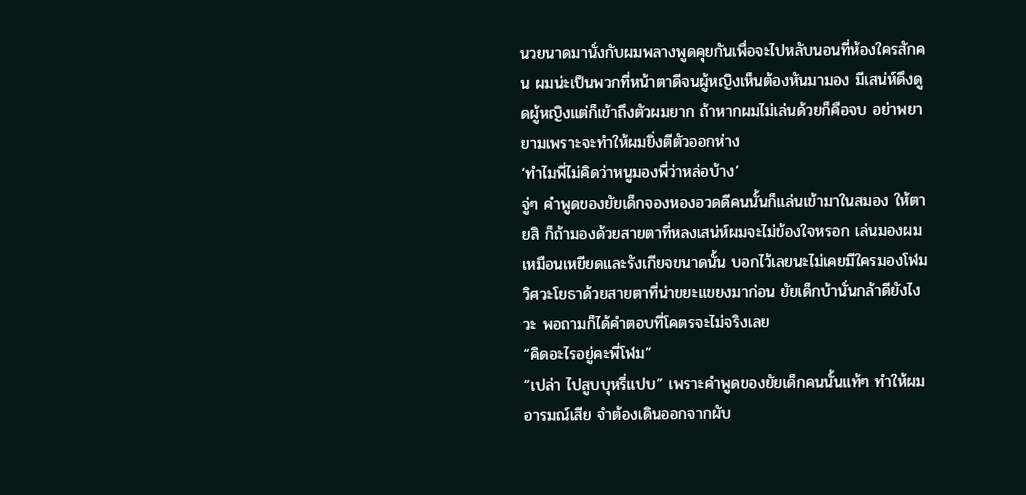นวยนาดมานั่งกับผมพลางพูดคุยกันเพื่อจะไปหลับนอนที่ห้องใครสักคน ผมน่ะเป็นพวกที่หน้าตาดีจนผู้หญิงเห็นต้องหันมามอง มีเสน่ห์ดึงดูดผู้หญิงแต่ก็เข้าถึงตัวผมยาก ถ้าหากผมไม่เล่นด้วยก็คือจบ อย่าพยายามเพราะจะทำให้ผมยิ่งตีตัวออกห่าง
‘ทำไมพี่ไม่คิดว่าหนูมองพี่ว่าหล่อบ้าง’
จู่ๆ คำพูดของยัยเด็กจองหองอวดดีคนนั้นก็แล่นเข้ามาในสมอง ให้ตายสิ ก็ถ้ามองด้วยสายตาที่หลงเสน่ห์ผมจะไม่ข้องใจหรอก เล่นมองผมเหมือนเหยียดและรังเกียจขนาดนั้น บอกไว้เลยนะไม่เคยมีใครมองโฬม วิศวะโยธาด้วยสายตาที่น่าขยะแขยงมาก่อน ยัยเด็กบ้านั่นกล้าดียังไงวะ พอถามก็ได้คำตอบที่โคตรจะไม่จริงเลย
“คิดอะไรอยู่คะพี่โฬม”
“เปล่า ไปสูบบุหรี่แปบ” เพราะคำพูดของยัยเด็กคนนั้นแท้ๆ ทำให้ผมอารมณ์เสีย จำต้องเดินออกจากผับ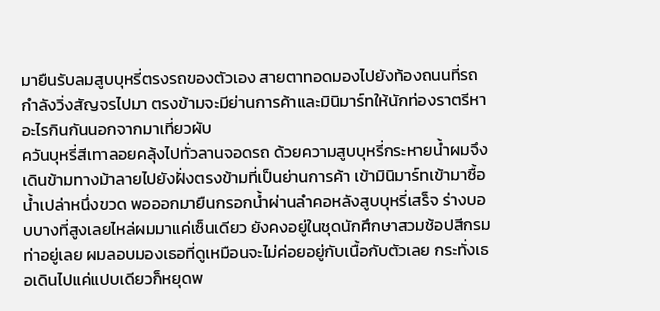มายืนรับลมสูบบุหรี่ตรงรถของตัวเอง สายตาทอดมองไปยังท้องถนนที่รถกำลังวิ่งสัญจรไปมา ตรงข้ามจะมีย่านการค้าและมินิมาร์ทให้นักท่องราตรีหาอะไรกินกันนอกจากมาเที่ยวผับ
ควันบุหรี่สีเทาลอยคลุ้งไปทั่วลานจอดรถ ด้วยความสูบบุหรี่กระหายน้ำผมจึงเดินข้ามทางม้าลายไปยังฝั่งตรงข้ามที่เป็นย่านการค้า เข้ามินิมาร์ทเข้ามาซื้อน้ำเปล่าหนึ่งขวด พอออกมายืนกรอกน้ำผ่านลำคอหลังสูบบุหรี่เสร็จ ร่างบอบบางที่สูงเลยไหล่ผมมาแค่เซ็นเดียว ยังคงอยู่ในชุดนักศึกษาสวมช้อปสีกรมท่าอยู่เลย ผมลอบมองเธอที่ดูเหมือนจะไม่ค่อยอยู่กับเนื้อกับตัวเลย กระทั่งเธอเดินไปแค่แปบเดียวก็หยุดพ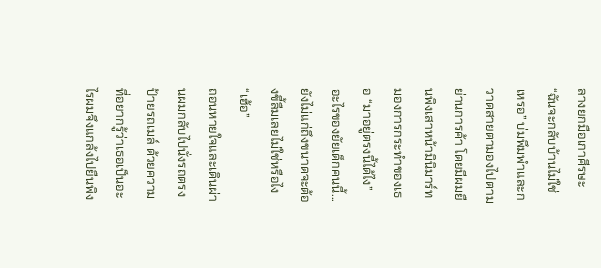ลางยกมือเกาศีรษะ
“ฉันจะกลับบ้านไม่ใช่เหรอ” บ่มพึมพำและกวาดสายตามองไปตามย่านการค้า โดยมีผมยืนพิงเสาหน้ามินิมาร์ทมองการกระทำของเธอ “มาอยู่ตรงนี้ได้ไง”
อะไรของยัยเด็กคนนี้... ยังไม่แก่ถึงขนาดจะต้องขี้ลืมเลยไม่ใช่หรือไง
“เฮ้อ”
ถอนหายใจและเดินผ่านผมกลับไปนั่งรถตรงป้ายรถเมล์ ด้วยความที่อยากรู้ว่าเธอเป็นอะไรผมจึงแกล้งไปยืนพิง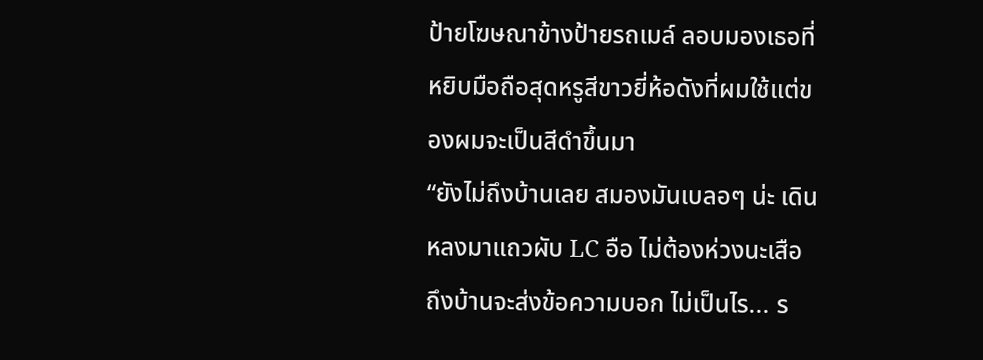ป้ายโฆษณาข้างป้ายรถเมล์ ลอบมองเธอที่หยิบมือถือสุดหรูสีขาวยี่ห้อดังที่ผมใช้แต่ของผมจะเป็นสีดำขึ้นมา
“ยังไม่ถึงบ้านเลย สมองมันเบลอๆ น่ะ เดินหลงมาแถวผับ LC อือ ไม่ต้องห่วงนะเสือ ถึงบ้านจะส่งข้อความบอก ไม่เป็นไร... ร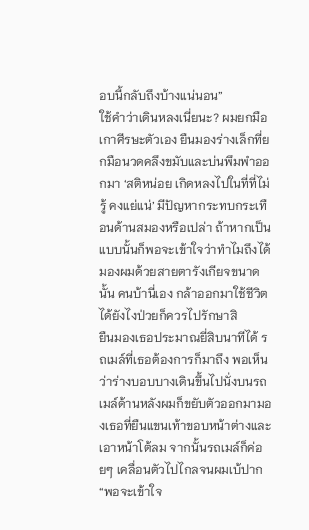อบนี้กลับถึงบ้างแน่นอน”
ใช้คำว่าเดินหลงเนี่ยนะ? ผมยกมือเกาศีรษะตัวเอง ยืนมองร่างเล็กที่ยกมือนวดคลึงขมับและบ่นพึมพำออกมา ‘สติหน่อย เกิดหลงไปในที่ที่ไม่รู้ คงแย่แน่’ มีปัญหากระทบกระเทือนด้านสมองหรือเปล่า ถ้าหากเป็นแบบนั้นก็พอจะเข้าใจว่าทำไมถึงได้มองผมด้วยสายตารังเกียจขนาดนั้น คนบ้านี่เอง กล้าออกมาใช้ชีวิตได้ยังไงป่วยก็ควรไปรักษาสิ
ยืนมองเธอประมาณยี่สิบนาทีได้ รถเมล์ที่เธอต้องการก็มาถึง พอเห็นว่าร่างบอบบางเดินขึ้นไปนั่งบนรถเมล์ด้านหลังผมก็ขยับตัวออกมามองเธอที่ยืนแขนเท้าขอบหน้าต่างและเอาหน้าโต้ลม จากนั้นรถเมล์ก็ค่อยๆ เคลื่อนตัวไปไกลจนผมเบ้ปาก
“พอจะเข้าใจ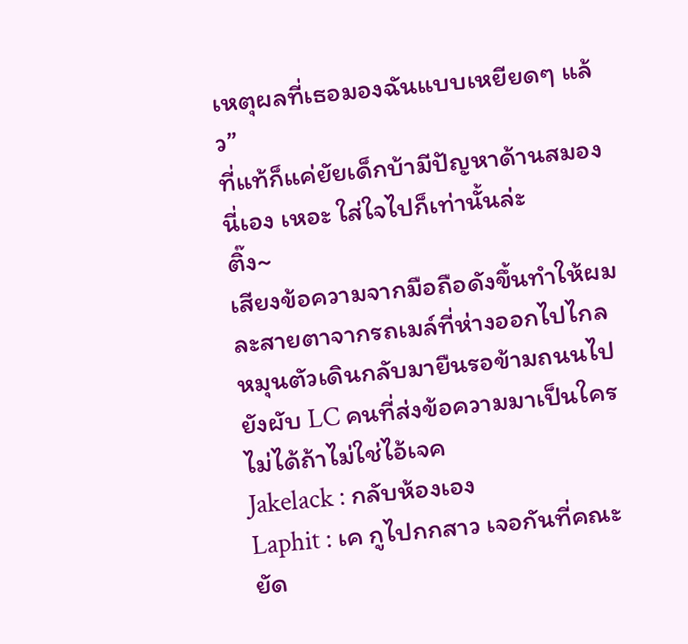เหตุผลที่เธอมองฉันแบบเหยียดๆ แล้ว”
ที่แท้ก็แค่ยัยเด็กบ้ามีปัญหาด้านสมองนี่เอง เหอะ ใส่ใจไปก็เท่านั้นล่ะ
ติ๊ง~
เสียงข้อความจากมือถือดังขึ้นทำให้ผมละสายตาจากรถเมล์ที่ห่างออกไปไกล หมุนตัวเดินกลับมายืนรอข้ามถนนไปยังผับ LC คนที่ส่งข้อความมาเป็นใครไม่ได้ถ้าไม่ใช่ไอ้เจค
Jakelack : กลับห้องเอง
Laphit : เค กูไปกกสาว เจอกันที่คณะ
ยัด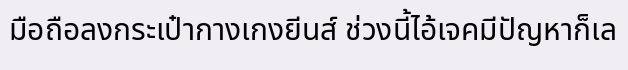มือถือลงกระเป๋ากางเกงยีนส์ ช่วงนี้ไอ้เจคมีปัญหาก็เล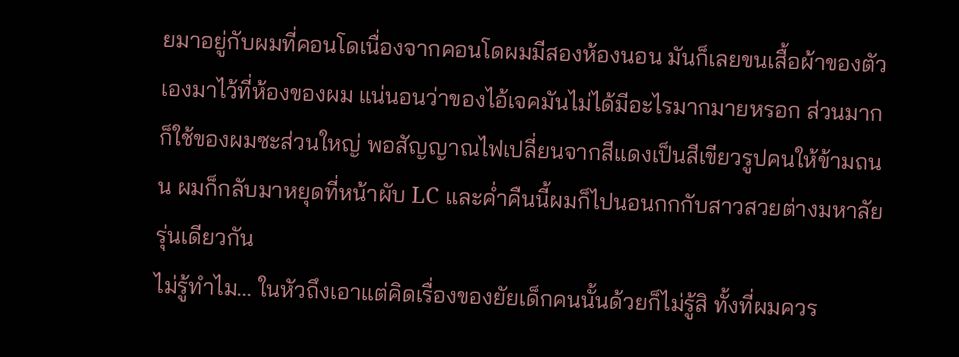ยมาอยู่กับผมที่คอนโดเนื่องจากคอนโดผมมีสองห้องนอน มันก็เลยขนเสื้อผ้าของตัวเองมาไว้ที่ห้องของผม แน่นอนว่าของไอ้เจคมันไม่ได้มีอะไรมากมายหรอก ส่วนมากก็ใช้ของผมซะส่วนใหญ่ พอสัญญาณไฟเปลี่ยนจากสีแดงเป็นสีเขียวรูปคนให้ข้ามถนน ผมก็กลับมาหยุดที่หน้าผับ LC และค่ำคืนนี้ผมก็ไปนอนกกกับสาวสวยต่างมหาลัยรุ่นเดียวกัน
ไม่รู้ทำไม... ในหัวถึงเอาแต่คิดเรื่องของยัยเด็กคนนั้นด้วยก็ไม่รู้สิ ทั้งที่ผมควร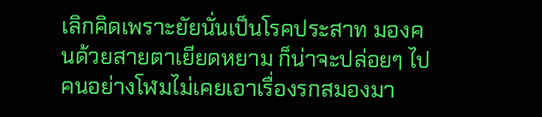เลิกคิดเพราะยัยนั่นเป็นโรคประสาท มองคนด้วยสายตาเยียดหยาม ก็น่าจะปล่อยๆ ไป คนอย่างโฬมไม่เคยเอาเรื่องรกสมองมา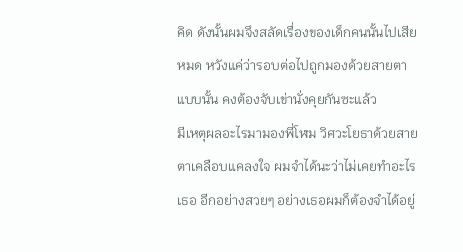คิด ดังนั้นผมจึงสลัดเรื่องของเด็กคนนั้นไปเสียหมด หวังแค่ว่ารอบต่อไปถูกมองด้วยสายตาแบบนั้น คงต้องจับเข่านั่งคุยกันซะแล้ว
มีเหตุผลอะไรมามองพี่โฬม วิศวะโยธาด้วยสายตาเคลือบแคลงใจ ผมจำได้นะว่าไม่เคยทำอะไรเธอ อีกอย่างสวยๆ อย่างเธอผมก็ต้องจำได้อยู่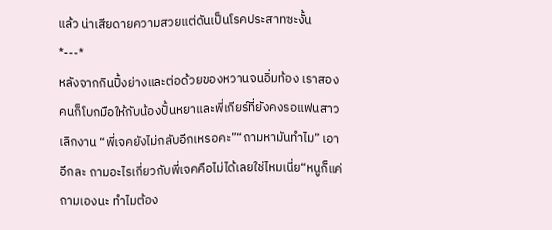แล้ว น่าเสียดายความสวยแต่ดันเป็นโรคประสาทซะงั้น
*---*
หลังจากกินปิ้งย่างและต่อด้วยของหวานจนอิ่มท้อง เราสองคนก็โบกมือให้กับน้องปั้นหยาและพี่เกียร์ที่ยังคงรอแฟนสาวเลิกงาน “พี่เจคยังไม่กลับอีกเหรอคะ”“ถามหามันทำไม” เอาอีกละ ถามอะไรเกี่ยวกับพี่เจคคือไม่ได้เลยใช่ไหมเนี่ย“หนูก็แค่ถามเองนะ ทำไมต้อง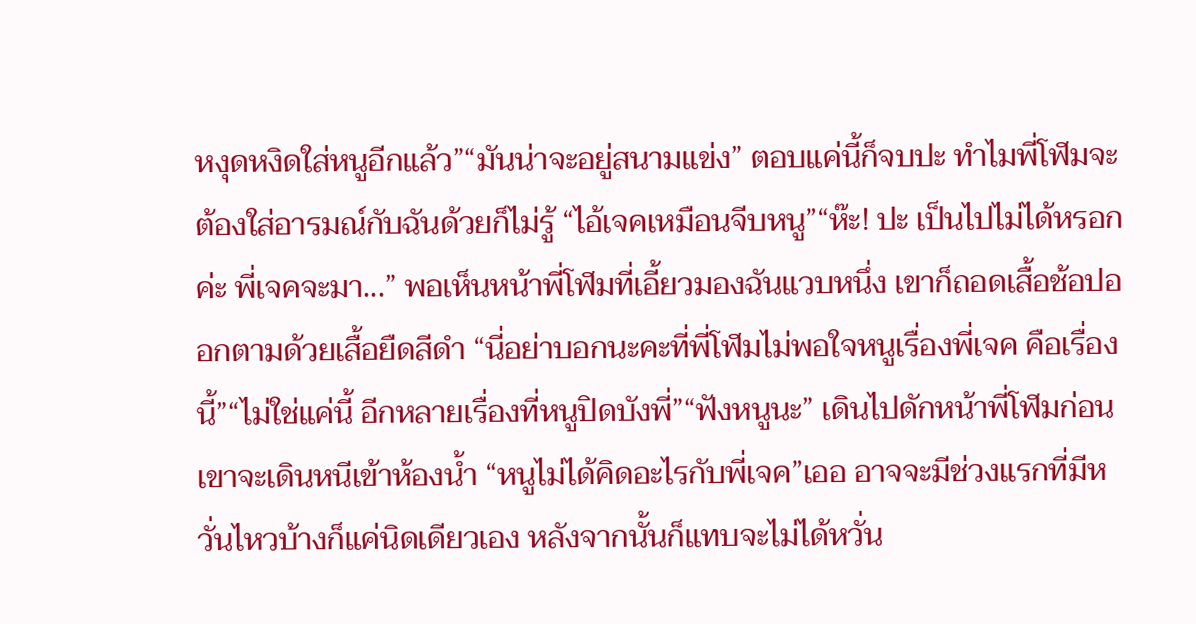หงุดหงิดใส่หนูอีกแล้ว”“มันน่าจะอยู่สนามแข่ง” ตอบแค่นี้ก็จบปะ ทำไมพี่โฬมจะต้องใส่อารมณ์กับฉันด้วยก็ไม่รู้ “ไอ้เจคเหมือนจีบหนู”“ห๊ะ! ปะ เป็นไปไม่ได้หรอกค่ะ พี่เจคจะมา...” พอเห็นหน้าพี่โฬมที่เอี้ยวมองฉันแวบหนึ่ง เขาก็ถอดเสื้อช้อปออกตามด้วยเสื้อยืดสีดำ “นี่อย่าบอกนะคะที่พี่โฬมไม่พอใจหนูเรื่องพี่เจค คือเรื่องนี้”“ไม่ใช่แค่นี้ อีกหลายเรื่องที่หนูปิดบังพี่”“ฟังหนูนะ” เดินไปดักหน้าพี่โฬมก่อนเขาจะเดินหนีเข้าห้องน้ำ “หนูไม่ได้คิดอะไรกับพี่เจค”เออ อาจจะมีช่วงแรกที่มีหวั่นไหวบ้างก็แค่นิดเดียวเอง หลังจากนั้นก็แทบจะไม่ได้หวั่น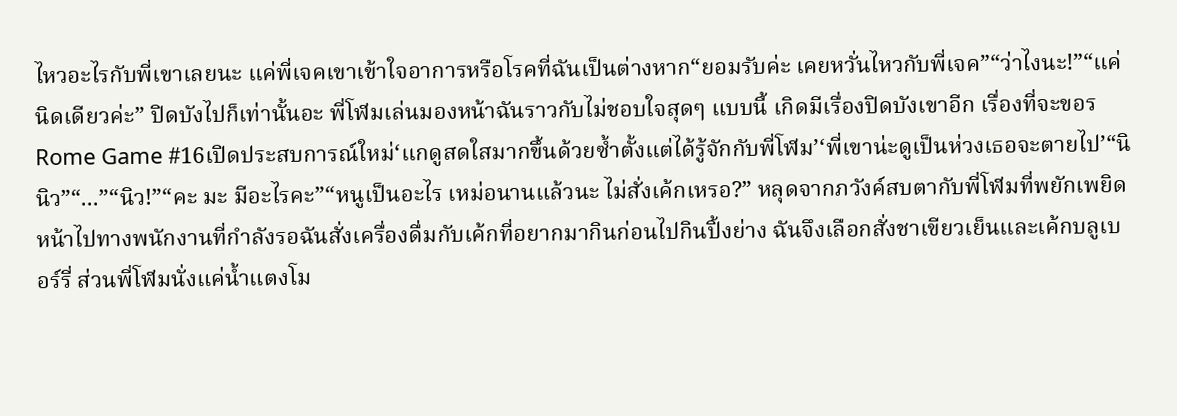ไหวอะไรกับพี่เขาเลยนะ แค่พี่เจคเขาเข้าใจอาการหรือโรคที่ฉันเป็นต่างหาก“ยอมรับค่ะ เคยหวั่นไหวกับพี่เจค”“ว่าไงนะ!”“แค่นิดเดียวค่ะ” ปิดบังไปก็เท่านั้นอะ พี่โฬมเล่นมองหน้าฉันราวกับไม่ชอบใจสุดๆ แบบนี้ เกิดมีเรื่องปิดบังเขาอีก เรื่องที่จะขอร
Rome Game #16เปิดประสบการณ์ใหม่‘แกดูสดใสมากขึ้นด้วยซ้ำตั้งแต่ได้รู้จักกับพี่โฬม’‘พี่เขาน่ะดูเป็นห่วงเธอจะตายไป’“นินิว”“...”“นิว!”“คะ มะ มีอะไรคะ”“หนูเป็นอะไร เหม่อนานแล้วนะ ไม่สั่งเค้กเหรอ?” หลุดจากภวังค์สบตากับพี่โฬมที่พยักเพยิดหน้าไปทางพนักงานที่กำลังรอฉันสั่งเครื่องดื่มกับเค้กที่อยากมากินก่อนไปกินปิ้งย่าง ฉันจึงเลือกสั่งชาเขียวเย็นและเค้กบลูเบอร์รี่ ส่วนพี่โฬมนั่งแค่น้ำแตงโม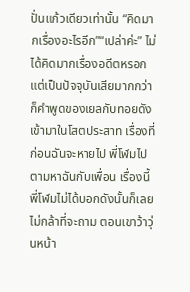ปั่นแก้วเดียวเท่านั้น “คิดมากเรื่องอะไรอีก”“เปล่าค่ะ” ไม่ได้คิดมากเรื่องอดีตหรอก แต่เป็นปัจจุบันเสียมากกว่าก็คำพูดของเยลกับทอยดังเข้ามาในโสตประสาท เรื่องที่ก่อนฉันจะหายไป พี่โฬมไปตามหาฉันกับเพื่อน เรื่องนี้พี่โฬมไม่ได้บอกดังนั้นก็เลยไม่กล้าที่จะถาม ตอนเขาว้าวุ่นหน้า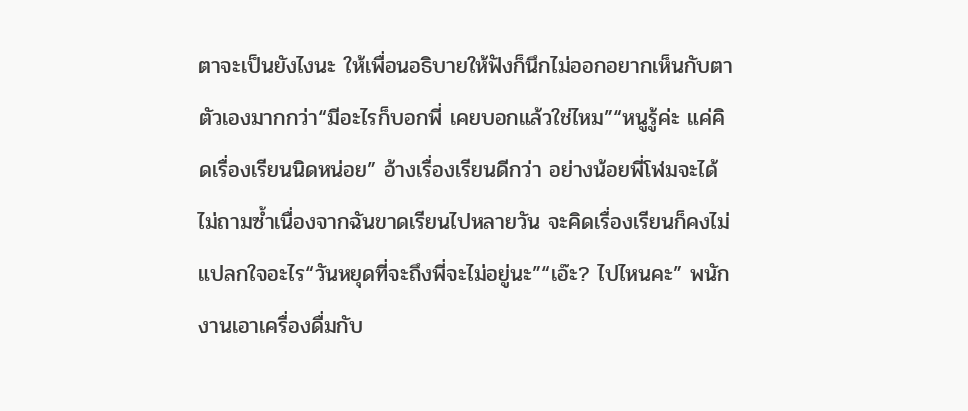ตาจะเป็นยังไงนะ ให้เพื่อนอธิบายให้ฟังก็นึกไม่ออกอยากเห็นกับตาตัวเองมากกว่า“มีอะไรก็บอกพี่ เคยบอกแล้วใช่ไหม”“หนูรู้ค่ะ แค่คิดเรื่องเรียนนิดหน่อย” อ้างเรื่องเรียนดีกว่า อย่างน้อยพี่โฬมจะได้ไม่ถามซ้ำเนื่องจากฉันขาดเรียนไปหลายวัน จะคิดเรื่องเรียนก็คงไม่แปลกใจอะไร“วันหยุดที่จะถึงพี่จะไม่อยู่นะ”“เอ๊ะ? ไปไหนคะ” พนักงานเอาเครื่องดื่มกับ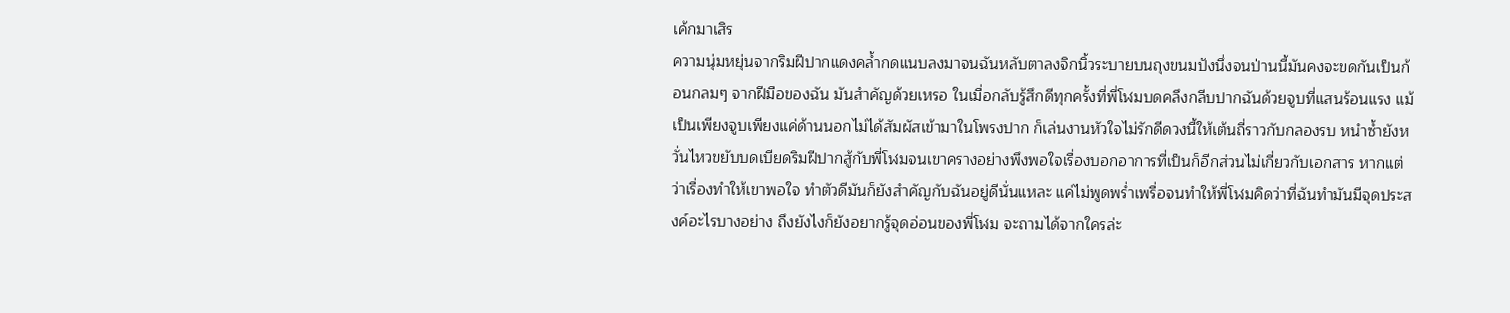เค้กมาเสิร
ความนุ่มหยุ่นจากริมฝีปากแดงคล้ำกดแนบลงมาจนฉันหลับตาลงจิกนิ้วระบายบนถุงขนมปังนึ่งจนป่านนี้มันคงจะขดกันเป็นก้อนกลมๆ จากฝีมือของฉัน มันสำคัญด้วยเหรอ ในเมื่อกลับรู้สึกดีทุกครั้งที่พี่โฬมบดคลึงกลีบปากฉันด้วยจูบที่แสนร้อนแรง แม้เป็นเพียงจูบเพียงแค่ด้านนอกไม่ได้สัมผัสเข้ามาในโพรงปาก ก็เล่นงานหัวใจไม่รักดีดวงนี้ให้เต้นถี่ราวกับกลองรบ หนำซ้ำยังหวั่นไหวขยับบดเบียดริมฝีปากสู้กับพี่โฬมจนเขาครางอย่างพึงพอใจเรื่องบอกอาการที่เป็นก็อีกส่วนไม่เกี่ยวกับเอกสาร หากแต่ว่าเรื่องทำให้เขาพอใจ ทำตัวดีมันก็ยังสำคัญกับฉันอยู่ดีนั่นแหละ แค่ไม่พูดพร่ำเพรื่อจนทำให้พี่โฬมคิดว่าที่ฉันทำมันมีจุดประสงค์อะไรบางอย่าง ถึงยังไงก็ยังอยากรู้จุดอ่อนของพี่โฬม จะถามได้จากใครล่ะ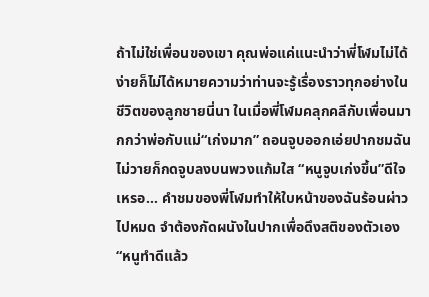ถ้าไม่ใช่เพื่อนของเขา คุณพ่อแค่แนะนำว่าพี่โฬมไม่ได้ง่ายก็ไม่ได้หมายความว่าท่านจะรู้เรื่องราวทุกอย่างในชีวิตของลูกชายนี่นา ในเมื่อพี่โฬมคลุกคลีกับเพื่อนมากกว่าพ่อกับแม่“เก่งมาก” ถอนจูบออกเอ่ยปากชมฉัน ไม่วายก็กดจูบลงบนพวงแก้มใส “หนูจูบเก่งขึ้น”ดีใจเหรอ... คำชมของพี่โฬมทำให้ใบหน้าของฉันร้อนผ่าวไปหมด จำต้องกัดผนังในปากเพื่อดึงสติของตัวเอง“หนูทำดีแล้ว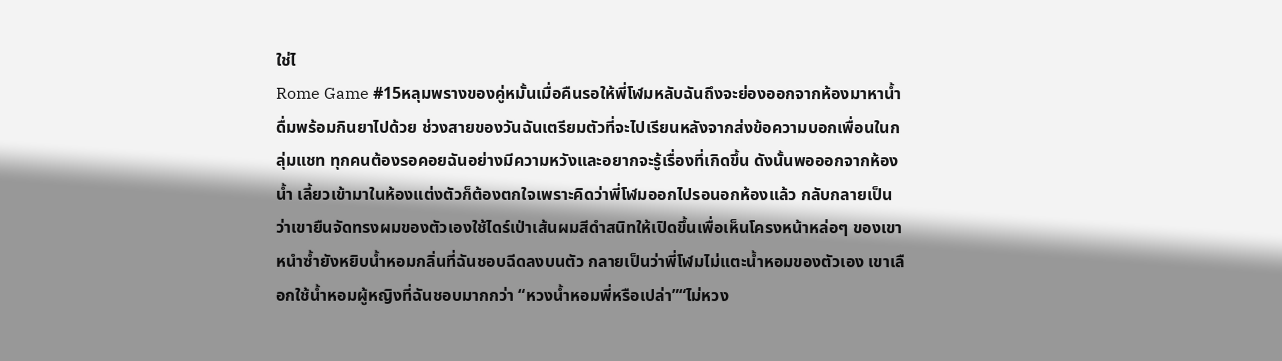ใช่ไ
Rome Game #15หลุมพรางของคู่หมั้นเมื่อคืนรอให้พี่โฬมหลับฉันถึงจะย่องออกจากห้องมาหาน้ำดื่มพร้อมกินยาไปด้วย ช่วงสายของวันฉันเตรียมตัวที่จะไปเรียนหลังจากส่งข้อความบอกเพื่อนในกลุ่มแชท ทุกคนต้องรอคอยฉันอย่างมีความหวังและอยากจะรู้เรื่องที่เกิดขึ้น ดังนั้นพอออกจากห้องน้ำ เลี้ยวเข้ามาในห้องแต่งตัวก็ต้องตกใจเพราะคิดว่าพี่โฬมออกไปรอนอกห้องแล้ว กลับกลายเป็นว่าเขายืนจัดทรงผมของตัวเองใช้ไดร์เป่าเส้นผมสีดำสนิทให้เปิดขึ้นเพื่อเห็นโครงหน้าหล่อๆ ของเขาหนำซ้ำยังหยิบน้ำหอมกลิ่นที่ฉันชอบฉีดลงบนตัว กลายเป็นว่าพี่โฬมไม่แตะน้ำหอมของตัวเอง เขาเลือกใช้น้ำหอมผู้หญิงที่ฉันชอบมากกว่า “หวงน้ำหอมพี่หรือเปล่า”“ไม่หวง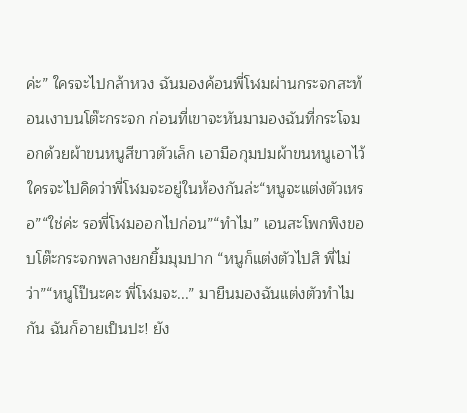ค่ะ” ใครจะไปกล้าหวง ฉันมองค้อนพี่โฬมผ่านกระจกสะท้อนเงาบนโต๊ะกระจก ก่อนที่เขาจะหันมามองฉันที่กระโจมอกด้วยผ้าขนหนูสีขาวตัวเล็ก เอามือกุมปมผ้าขนหนูเอาไว้ใครจะไปคิดว่าพี่โฬมจะอยู่ในห้องกันล่ะ“หนูจะแต่งตัวเหรอ”“ใช่ค่ะ รอพี่โฬมออกไปก่อน”“ทำไม” เอนสะโพกพิงขอบโต๊ะกระจกพลางยกยิ้มมุมปาก “หนูก็แต่งตัวไปสิ พี่ไม่ว่า”“หนูโป๊นะคะ พี่โฬมจะ...” มายืนมองฉันแต่งตัวทำไมกัน ฉันก็อายเป็นปะ! ยัง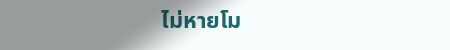ไม่หายโม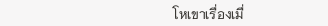โหเขาเรื่องเมื่